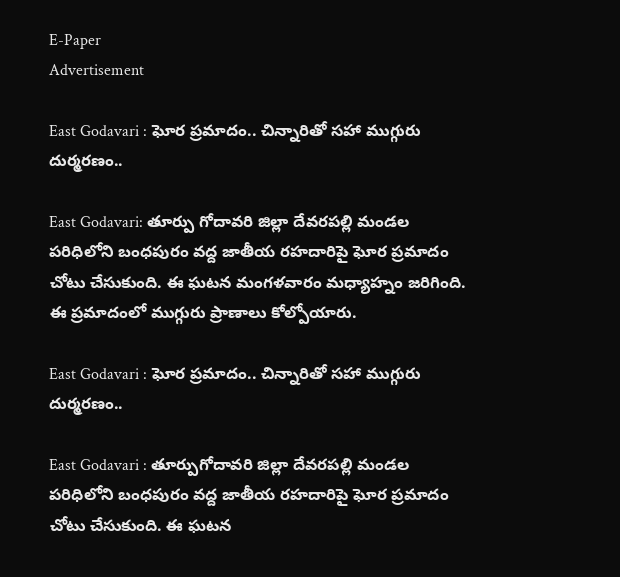E-Paper
Advertisement

East Godavari : ఘోర ప్రమాదం.. చిన్నారి‌తో సహా ముగ్గురు దుర్మరణం..

East Godavari: తూర్పు గోదావరి జిల్లా దేవరపల్లి మండల పరిధిలోని బంధపురం వద్ద జాతీయ రహదారిపై ఘోర ప్రమాదం చోటు చేసుకుంది. ఈ ఘటన మంగళవారం మధ్యాహ్నం జరిగింది. ఈ ప్రమాదంలో ముగ్గురు ప్రాణాలు కోల్పోయారు.

East Godavari : ఘోర ప్రమాదం.. చిన్నారి‌తో సహా ముగ్గురు దుర్మరణం..

East Godavari : తూర్పుగోదావరి జిల్లా దేవరపల్లి మండల పరిధిలోని బంధపురం వద్ద జాతీయ రహదారిపై ఘోర ప్రమాదం చోటు చేసుకుంది. ఈ ఘటన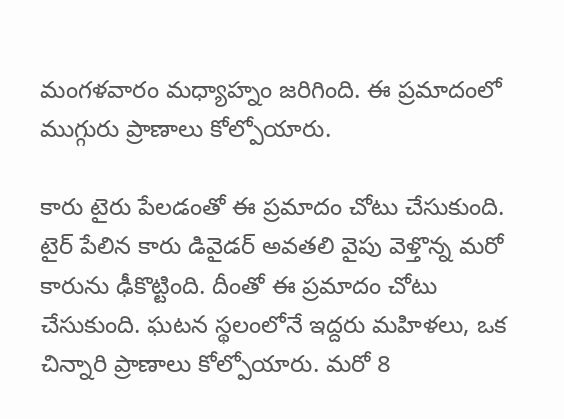మంగళవారం మధ్యాహ్నం జరిగింది. ఈ ప్రమాదంలో ముగ్గురు ప్రాణాలు కోల్పోయారు.

కారు టైరు పేలడంతో ఈ ప్రమాదం చోటు చేసుకుంది. టైర్ పేలిన కారు డివైడర్‌ అవతలి వైపు వెళ్తొన్న మరో కారును ఢీకొట్టింది. దీంతో ఈ ప్రమాదం చోటు చేసుకుంది. ఘటన స్థలంలోనే ఇద్దరు మహిళలు, ఒక చిన్నారి ప్రాణాలు కోల్పోయారు. మరో 8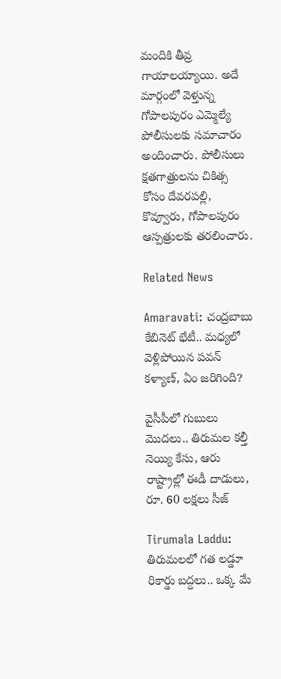మందికి తీవ్ర గాయాలయ్యాయి. అదే మార్గంలో వెళ్తున్న గోపాలపురం ఎమ్మెల్యే పోలీసులకు సమాచారం అందించారు. పోలీసులు క్షతగాత్రులను చికిత్స కోసం దేవరపల్లి, కొవ్వూరు, గోపాలపురం ఆస్పత్రులకు తరలించారు.

Related News

Amaravati: చంద్రబాబు కేబినెట్ భేటీ.. మధ్యలో వెళ్లిపోయిన పవన్ కళ్యాణ్, ఏం జరిగింది?

వైసీపీలో గుబులు మొదలు.. తిరుమల కల్తీ నెయ్యి కేసు, ఆరు రాష్ట్రాల్లో ఈడీ దాడులు, రూ. 60 లక్షలు సీజ్

Tirumala Laddu: తిరుమలలో గత లడ్డూ రికార్డు బద్దలు.. ఒక్క మే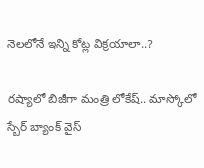నెలలోనే ఇన్ని కోట్ల విక్రయాలా..?

రష్యాలో బిజీగా మంత్రి లోకేష్.. మాస్కోలో స్బేర్‌ బ్యాంక్ వైస్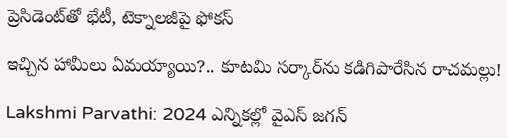ప్రెసిడెంట్‌తో భేటీ, టెక్నాలజీపై ఫోకస్

ఇచ్చిన హామీలు ఏమయ్యాయి?.. కూటమి సర్కార్‌ను కడిగిపారేసిన రాచమల్లు!

Lakshmi Parvathi: 2024 ఎన్నికల్లో వైఎస్ జగన్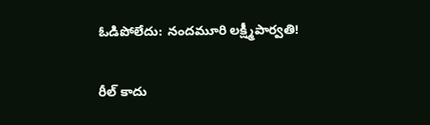ఓడిపోలేదు: నందమూరి లక్ష్మీపార్వతి!

రీల్ కాదు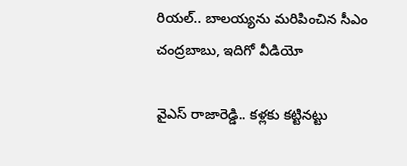రియల్.. బాలయ్యను మరిపించిన సీఎం చంద్రబాబు, ఇదిగో వీడియో

వైఎస్ రాజారెడ్డి.. కళ్లకు కట్టినట్టు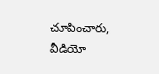చూపించారు, వీడియో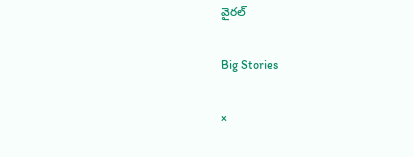వైరల్

Big Stories

×